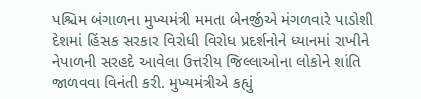પશ્ચિમ બંગાળના મુખ્યમંત્રી મમતા બેનર્જીએ મંગળવારે પાડોશી દેશમાં હિંસક સરકાર વિરોધી વિરોધ પ્રદર્શનોને ધ્યાનમાં રાખીને નેપાળની સરહદે આવેલા ઉત્તરીય જિલ્લાઓના લોકોને શાંતિ જાળવવા વિનંતી કરી. મુખ્યમંત્રીએ કહ્યું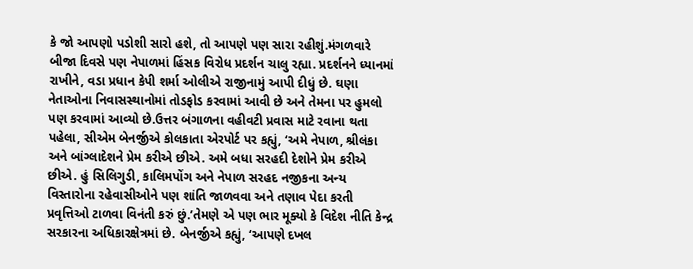કે જો આપણો પડોશી સારો હશે, તો આપણે પણ સારા રહીશું.મંગળવારે બીજા દિવસે પણ નેપાળમાં હિંસક વિરોધ પ્રદર્શન ચાલુ રહ્યા. પ્રદર્શનને ધ્યાનમાં રાખીને, વડા પ્રધાન કેપી શર્મા ઓલીએ રાજીનામું આપી દીધું છે. ઘણા નેતાઓના નિવાસસ્થાનોમાં તોડફોડ કરવામાં આવી છે અને તેમના પર હુમલો પણ કરવામાં આવ્યો છે.ઉત્તર બંગાળના વહીવટી પ્રવાસ માટે રવાના થતા પહેલા, સીએમ બેનર્જીએ કોલકાતા એરપોર્ટ પર કહ્યું, ‘અમે નેપાળ, શ્રીલંકા અને બાંગ્લાદેશને પ્રેમ કરીએ છીએ. અમે બધા સરહદી દેશોને પ્રેમ કરીએ છીએ. હું સિલિગુડી, કાલિમપોંગ અને નેપાળ સરહદ નજીકના અન્ય વિસ્તારોના રહેવાસીઓને પણ શાંતિ જાળવવા અને તણાવ પેદા કરતી પ્રવૃત્તિઓ ટાળવા વિનંતી કરું છું.’તેમણે એ પણ ભાર મૂક્યો કે વિદેશ નીતિ કેન્દ્ર સરકારના અધિકારક્ષેત્રમાં છે. બેનર્જીએ કહ્યું, ‘આપણે દખલ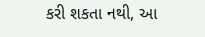કરી શકતા નથી, આ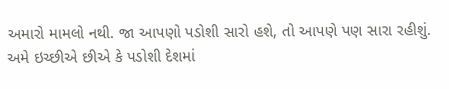અમારો મામલો નથી. જા આપણો પડોશી સારો હશે, તો આપણે પણ સારા રહીશું. અમે ઇચ્છીએ છીએ કે પડોશી દેશમાં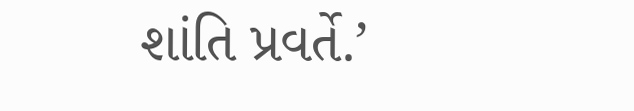શાંતિ પ્રવર્તે.’